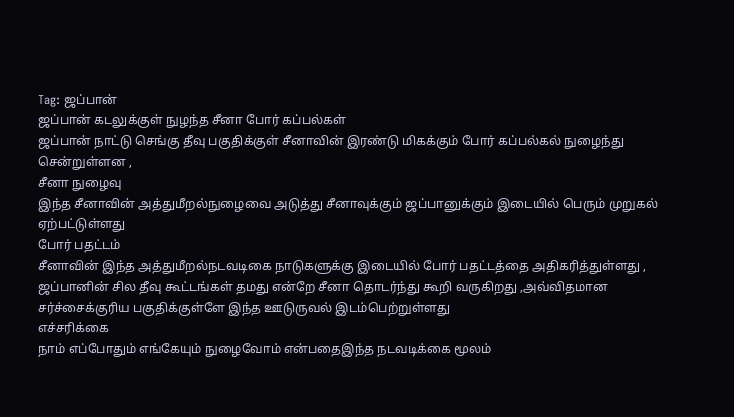Tag: ஜப்பான்
ஜப்பான் கடலுக்குள் நுழந்த சீனா போர் கப்பல்கள்
ஜப்பான் நாட்டு செங்கு தீவு பகுதிக்குள் சீனாவின் இரண்டு மிகக்கும் போர் கப்பல்கல் நுழைந்து சென்றுள்ளன ,
சீனா நுழைவு
இந்த சீனாவின் அத்துமீறல்நுழைவை அடுத்து சீனாவுக்கும் ஜப்பானுக்கும் இடையில் பெரும் முறுகல் ஏற்பட்டுள்ளது
போர் பதட்டம்
சீனாவின் இந்த அத்துமீறல்நடவடிகை நாடுகளுக்கு இடையில் போர் பதட்டத்தை அதிகரித்துள்ளது ,
ஜப்பானின் சில தீவு கூட்டங்கள் தமது என்றே சீனா தொடர்ந்து கூறி வருகிறது ,அவ்விதமான சர்ச்சைக்குரிய பகுதிக்குள்ளே இந்த ஊடுருவல் இடம்பெற்றுள்ளது
எச்சரிக்கை
நாம் எப்போதும் எங்கேயும் நுழைவோம் என்பதைஇந்த நடவடிக்கை மூலம்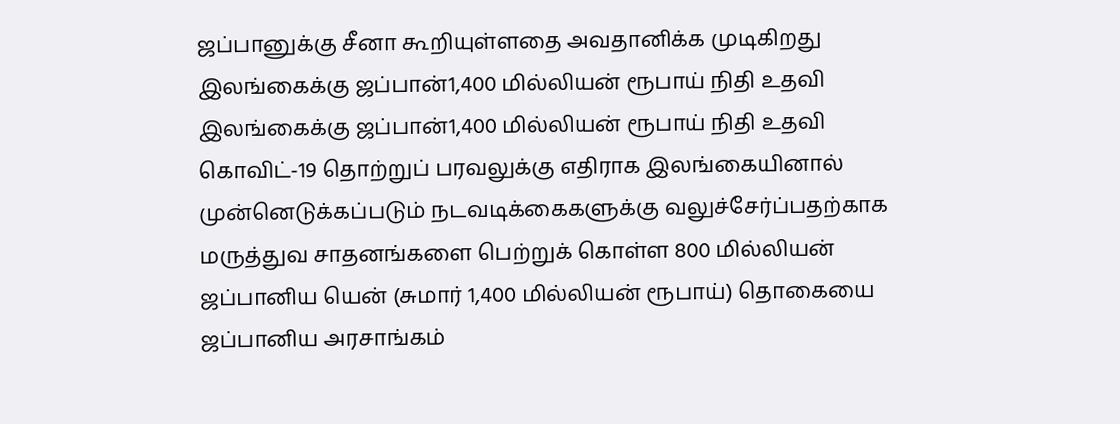ஜப்பானுக்கு சீனா கூறியுள்ளதை அவதானிக்க முடிகிறது
இலங்கைக்கு ஜப்பான்1,400 மில்லியன் ரூபாய் நிதி உதவி
இலங்கைக்கு ஜப்பான்1,400 மில்லியன் ரூபாய் நிதி உதவி
கொவிட்-19 தொற்றுப் பரவலுக்கு எதிராக இலங்கையினால் முன்னெடுக்கப்படும் நடவடிக்கைகளுக்கு வலுச்சேர்ப்பதற்காக
மருத்துவ சாதனங்களை பெற்றுக் கொள்ள 800 மில்லியன் ஜப்பானிய யென் (சுமார் 1,400 மில்லியன் ரூபாய்) தொகையை ஜப்பானிய அரசாங்கம்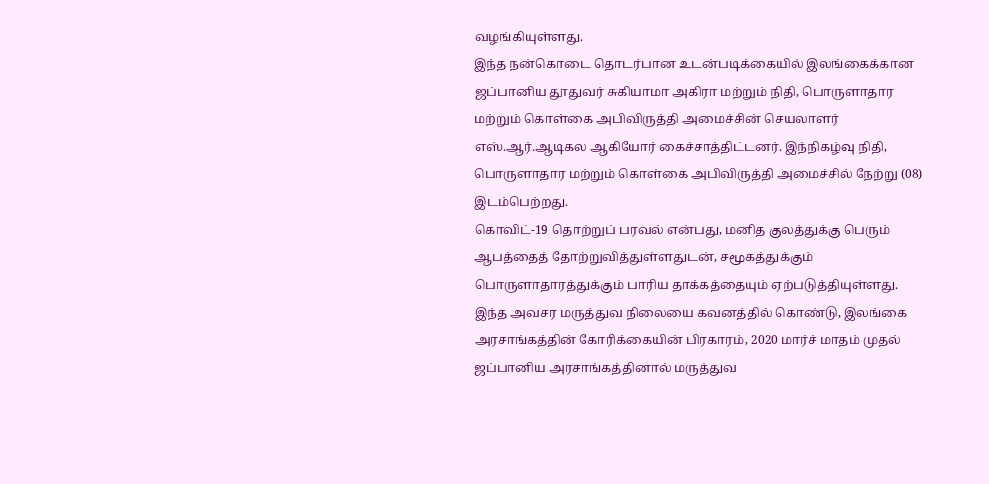வழங்கியுள்ளது.
இந்த நன்கொடை தொடர்பான உடன்படிக்கையில் இலங்கைக்கான ஜப்பானிய தூதுவர் சுகியாமா அகிரா மற்றும் நிதி, பொருளாதார மற்றும் கொள்கை அபிவிருத்தி அமைச்சின் செயலாளர்
எஸ்.ஆர்.ஆடிகல ஆகியோர் கைச்சாத்திட்டனர். இந்நிகழ்வு நிதி, பொருளாதார மற்றும் கொள்கை அபிவிருத்தி அமைச்சில் நேற்று (08) இடம்பெற்றது.
கொவிட்-19 தொற்றுப் பரவல் என்பது, மனித குலத்துக்கு பெரும் ஆபத்தைத் தோற்றுவித்துள்ளதுடன், சமூகத்துக்கும் பொருளாதாரத்துக்கும் பாரிய தாக்கத்தையும் ஏற்படுத்தியுள்ளது.
இந்த அவசர மருத்துவ நிலையை கவனத்தில் கொண்டு, இலங்கை அரசாங்கத்தின் கோரிக்கையின் பிரகாரம், 2020 மார்ச் மாதம் முதல் ஜப்பானிய அரசாங்கத்தினால் மருத்துவ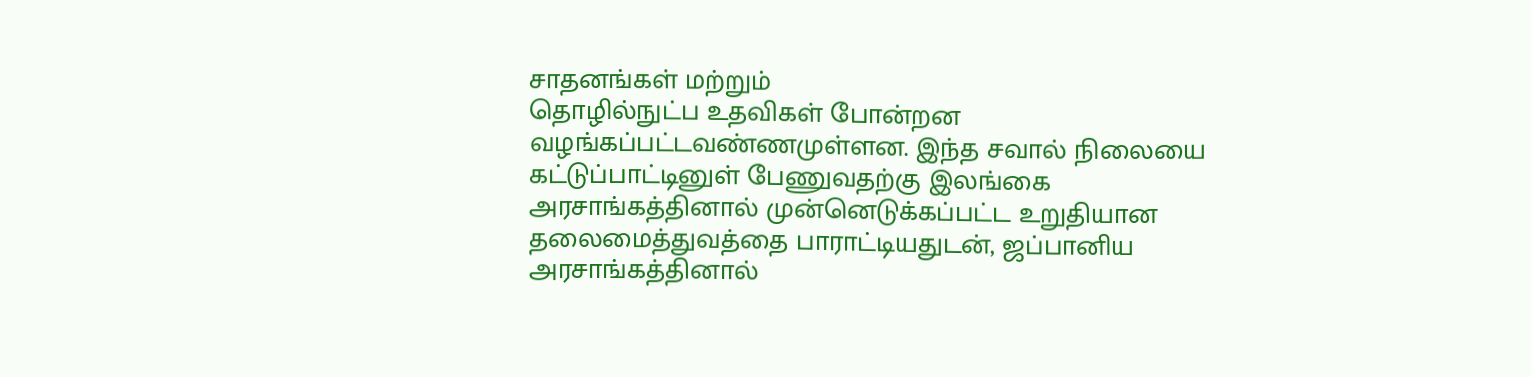சாதனங்கள் மற்றும்
தொழில்நுட்ப உதவிகள் போன்றன வழங்கப்பட்டவண்ணமுள்ளன. இந்த சவால் நிலையை கட்டுப்பாட்டினுள் பேணுவதற்கு இலங்கை அரசாங்கத்தினால் முன்னெடுக்கப்பட்ட உறுதியான
தலைமைத்துவத்தை பாராட்டியதுடன், ஜப்பானிய அரசாங்கத்தினால்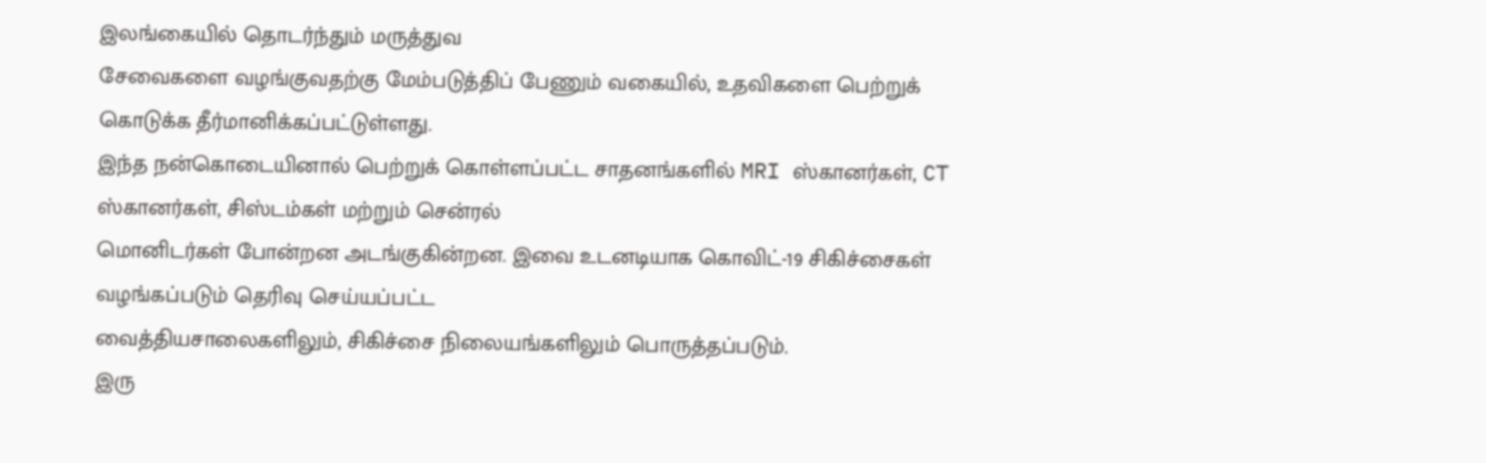இலங்கையில் தொடர்ந்தும் மருத்துவ
சேவைகளை வழங்குவதற்கு மேம்படுத்திப் பேணும் வகையில், உதவிகளை பெற்றுக் கொடுக்க தீர்மானிக்கப்பட்டுள்ளது.
இந்த நன்கொடையினால் பெற்றுக் கொள்ளப்பட்ட சாதனங்களில் MRI ஸ்கானர்கள், CT ஸ்கானர்கள், சிஸ்டம்கள் மற்றும் சென்ரல்
மொனிடர்கள் போன்றன அடங்குகின்றன. இவை உடனடியாக கொவிட்-19 சிகிச்சைகள் வழங்கப்படும் தெரிவு செய்யப்பட்ட
வைத்தியசாலைகளிலும், சிகிச்சை நிலையங்களிலும் பொருத்தப்படும்.
இரு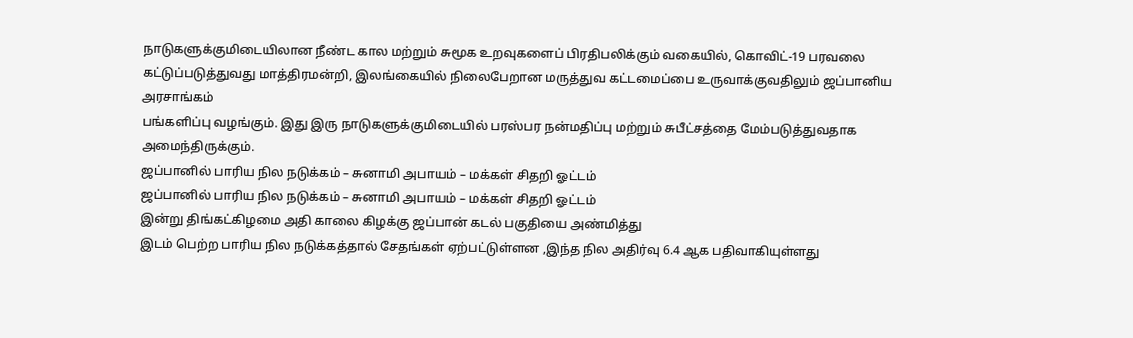நாடுகளுக்குமிடையிலான நீண்ட கால மற்றும் சுமூக உறவுகளைப் பிரதிபலிக்கும் வகையில், கொவிட்-19 பரவலை
கட்டுப்படுத்துவது மாத்திரமன்றி, இலங்கையில் நிலைபேறான மருத்துவ கட்டமைப்பை உருவாக்குவதிலும் ஜப்பானிய அரசாங்கம்
பங்களிப்பு வழங்கும். இது இரு நாடுகளுக்குமிடையில் பரஸ்பர நன்மதிப்பு மற்றும் சுபீட்சத்தை மேம்படுத்துவதாக அமைந்திருக்கும்.
ஜப்பானில் பாரிய நில நடுக்கம் – சுனாமி அபாயம் – மக்கள் சிதறி ஓட்டம்
ஜப்பானில் பாரிய நில நடுக்கம் – சுனாமி அபாயம் – மக்கள் சிதறி ஓட்டம்
இன்று திங்கட்கிழமை அதி காலை கிழக்கு ஜப்பான் கடல் பகுதியை அண்மித்து
இடம் பெற்ற பாரிய நில நடுக்கத்தால் சேதங்கள் ஏற்பட்டுள்ளன ,இந்த நில அதிர்வு 6.4 ஆக பதிவாகியுள்ளது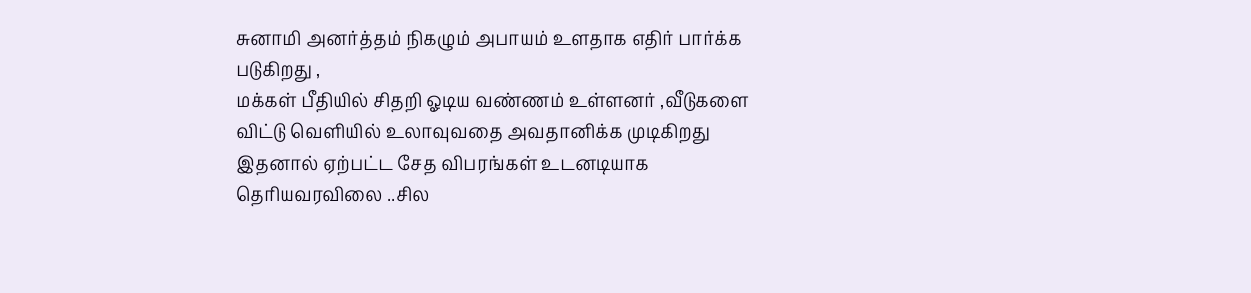சுனாமி அனர்த்தம் நிகழும் அபாயம் உளதாக எதிர் பார்க்க படுகிறது ,
மக்கள் பீதியில் சிதறி ஓடிய வண்ணம் உள்ளனர் ,வீடுகளை விட்டு வெளியில் உலாவுவதை அவதானிக்க முடிகிறது
இதனால் ஏற்பட்ட சேத விபரங்கள் உடனடியாக தெரியவரவிலை ..சில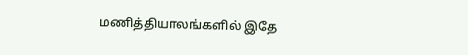மணித்தியாலங்களில் இதே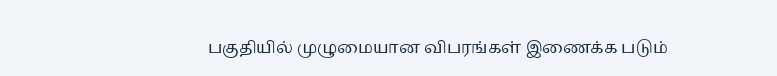பகுதியில் முழுமையான விபரங்கள் இணைக்க படும்